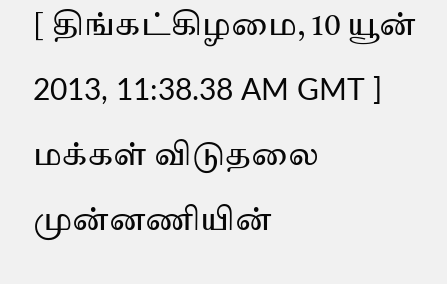[ திங்கட்கிழமை, 10 யூன் 2013, 11:38.38 AM GMT ]
மக்கள் விடுதலை முன்னணியின்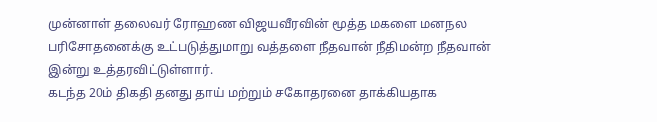முன்னாள் தலைவர் ரோஹண விஜயவீரவின் மூத்த மகளை மனநல பரிசோதனைக்கு உட்படுத்துமாறு வத்தளை நீதவான் நீதிமன்ற நீதவான் இன்று உத்தரவிட்டுள்ளார்.
கடந்த 20ம் திகதி தனது தாய் மற்றும் சகோதரனை தாக்கியதாக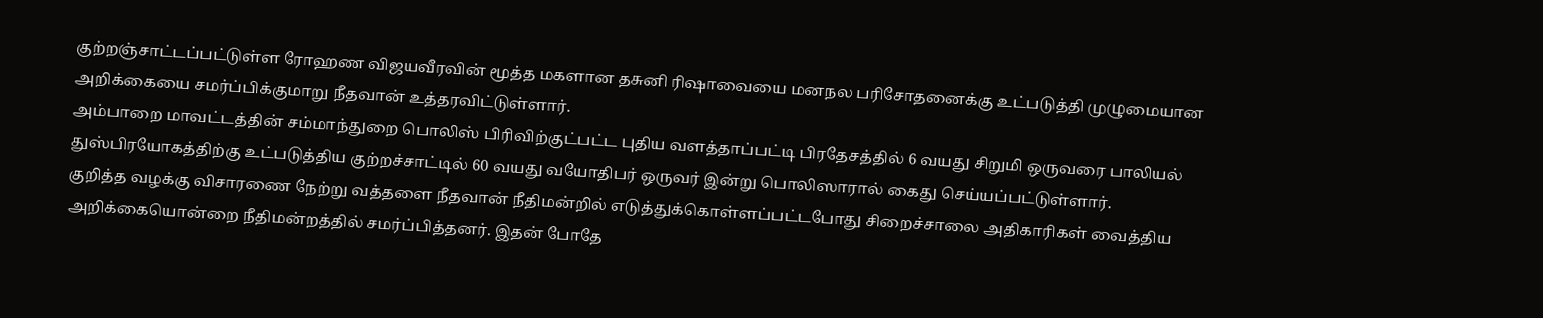குற்றஞ்சாட்டப்பட்டுள்ள ரோஹண விஜயவீரவின் மூத்த மகளான தசுனி ரிஷாவையை மனநல பரிசோதனைக்கு உட்படுத்தி முழுமையான அறிக்கையை சமர்ப்பிக்குமாறு நீதவான் உத்தரவிட்டுள்ளார்.
அம்பாறை மாவட்டத்தின் சம்மாந்துறை பொலிஸ் பிரிவிற்குட்பட்ட புதிய வளத்தாப்பட்டி பிரதேசத்தில் 6 வயது சிறுமி ஒருவரை பாலியல் துஸ்பிரயோகத்திற்கு உட்படுத்திய குற்றச்சாட்டில் 60 வயது வயோதிபர் ஒருவர் இன்று பொலிஸாரால் கைது செய்யப்பட்டுள்ளார்.
குறித்த வழக்கு விசாரணை நேற்று வத்தளை நீதவான் நீதிமன்றில் எடுத்துக்கொள்ளப்பட்டபோது சிறைச்சாலை அதிகாரிகள் வைத்திய அறிக்கையொன்றை நீதிமன்றத்தில் சமர்ப்பித்தனர். இதன் போதே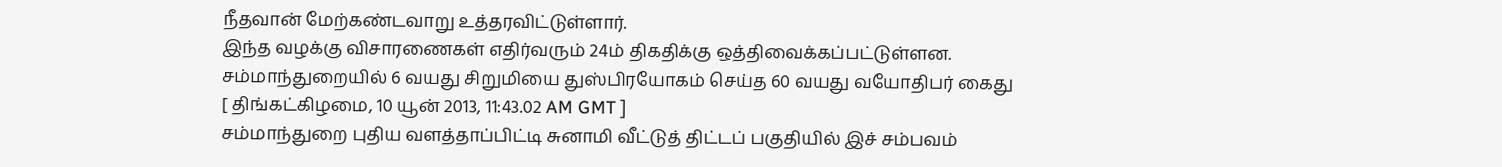நீதவான் மேற்கண்டவாறு உத்தரவிட்டுள்ளார்.
இந்த வழக்கு விசாரணைகள் எதிர்வரும் 24ம் திகதிக்கு ஒத்திவைக்கப்பட்டுள்ளன.
சம்மாந்துறையில் 6 வயது சிறுமியை துஸ்பிரயோகம் செய்த 60 வயது வயோதிபர் கைது
[ திங்கட்கிழமை, 10 யூன் 2013, 11:43.02 AM GMT ]
சம்மாந்துறை புதிய வளத்தாப்பிட்டி சுனாமி வீட்டுத் திட்டப் பகுதியில் இச் சம்பவம்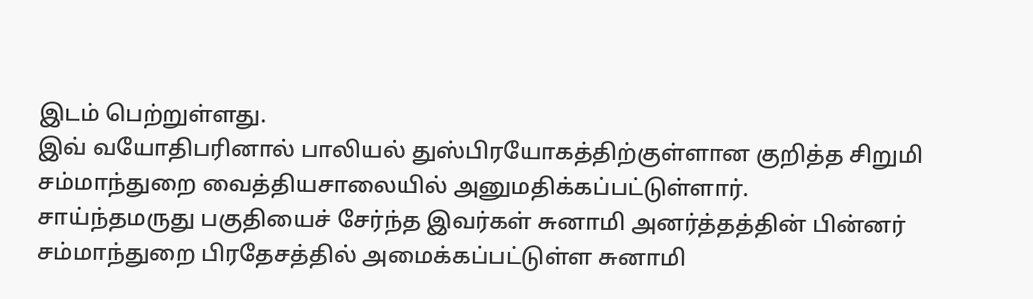இடம் பெற்றுள்ளது.
இவ் வயோதிபரினால் பாலியல் துஸ்பிரயோகத்திற்குள்ளான குறித்த சிறுமி சம்மாந்துறை வைத்தியசாலையில் அனுமதிக்கப்பட்டுள்ளார்.
சாய்ந்தமருது பகுதியைச் சேர்ந்த இவர்கள் சுனாமி அனர்த்தத்தின் பின்னர் சம்மாந்துறை பிரதேசத்தில் அமைக்கப்பட்டுள்ள சுனாமி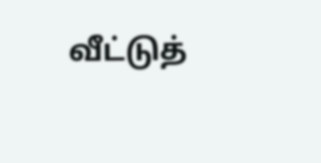வீட்டுத்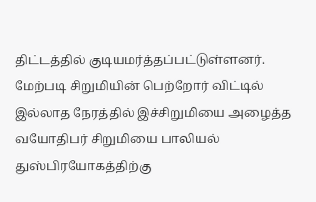திட்டத்தில் குடியமர்த்தப்பட்டுள்ளனர்.
மேற்படி சிறுமியின் பெற்றோர் விட்டில் இல்லாத நேரத்தில் இச்சிறுமியை அழைத்த வயோதிபர் சிறுமியை பாலியல் துஸ்பிரயோகத்திற்கு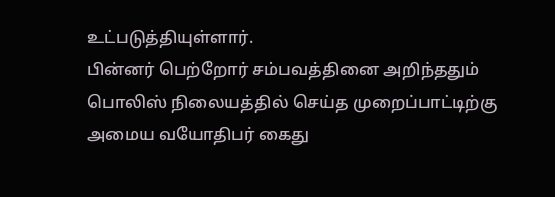உட்படுத்தியுள்ளார்.
பின்னர் பெற்றோர் சம்பவத்தினை அறிந்ததும் பொலிஸ் நிலையத்தில் செய்த முறைப்பாட்டிற்கு அமைய வயோதிபர் கைது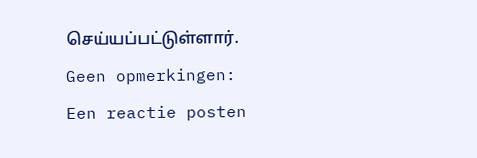செய்யப்பட்டுள்ளார்.
Geen opmerkingen:
Een reactie posten